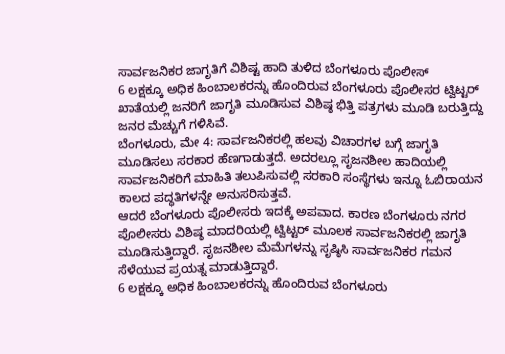ಸಾರ್ವಜನಿಕರ ಜಾಗೃತಿಗೆ ವಿಶಿಷ್ಟ ಹಾದಿ ತುಳಿದ ಬೆಂಗಳೂರು ಪೊಲೀಸ್
6 ಲಕ್ಷಕ್ಕೂ ಅಧಿಕ ಹಿಂಬಾಲಕರನ್ನು ಹೊಂದಿರುವ ಬೆಂಗಳೂರು ಪೊಲೀಸರ ಟ್ವಿಟ್ಟರ್ ಖಾತೆಯಲ್ಲಿ ಜನರಿಗೆ ಜಾಗೃತಿ ಮೂಡಿಸುವ ವಿಶಿಷ್ಠ ಭಿತ್ತಿ ಪತ್ರಗಳು ಮೂಡಿ ಬರುತ್ತಿದ್ದು ಜನರ ಮೆಚ್ಚುಗೆ ಗಳಿಸಿವೆ.
ಬೆಂಗಳೂರು, ಮೇ 4: ಸಾರ್ವಜನಿಕರಲ್ಲಿ ಹಲವು ವಿಚಾರಗಳ ಬಗ್ಗೆ ಜಾಗೃತಿ ಮೂಡಿಸಲು ಸರಕಾರ ಹೆಣಗಾಡುತ್ತದೆ. ಅದರಲ್ಲೂ ಸೃಜನಶೀಲ ಹಾದಿಯಲ್ಲಿ ಸಾರ್ವಜನಿಕರಿಗೆ ಮಾಹಿತಿ ತಲುಪಿಸುವಲ್ಲಿ ಸರಕಾರಿ ಸಂಸ್ಥೆಗಳು ಇನ್ನೂ ಓಬಿರಾಯನ ಕಾಲದ ಪದ್ಧತಿಗಳನ್ನೇ ಅನುಸರಿಸುತ್ತವೆ.
ಆದರೆ ಬೆಂಗಳೂರು ಪೊಲೀಸರು ಇದಕ್ಕೆ ಅಪವಾದ. ಕಾರಣ ಬೆಂಗಳೂರು ನಗರ ಪೊಲೀಸರು ವಿಶಿಷ್ಠ ಮಾದರಿಯಲ್ಲಿ ಟ್ವಿಟ್ಟರ್ ಮೂಲಕ ಸಾರ್ವಜನಿಕರಲ್ಲಿ ಜಾಗೃತಿ ಮೂಡಿಸುತ್ತಿದ್ದಾರೆ. ಸೃಜನಶೀಲ ಮೆಮೆಗಳನ್ನು ಸೃಷ್ಠಿಸಿ ಸಾರ್ವಜನಿಕರ ಗಮನ ಸೆಳೆಯುವ ಪ್ರಯತ್ನ ಮಾಡುತ್ತಿದ್ದಾರೆ.
6 ಲಕ್ಷಕ್ಕೂ ಅಧಿಕ ಹಿಂಬಾಲಕರನ್ನು ಹೊಂದಿರುವ ಬೆಂಗಳೂರು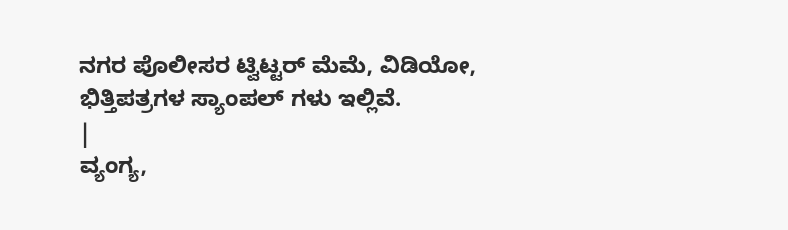ನಗರ ಪೊಲೀಸರ ಟ್ವಿಟ್ಟರ್ ಮೆಮೆ, ವಿಡಿಯೋ, ಭಿತ್ತಿಪತ್ರಗಳ ಸ್ಯಾಂಪಲ್ ಗಳು ಇಲ್ಲಿವೆ.
|
ವ್ಯಂಗ್ಯ,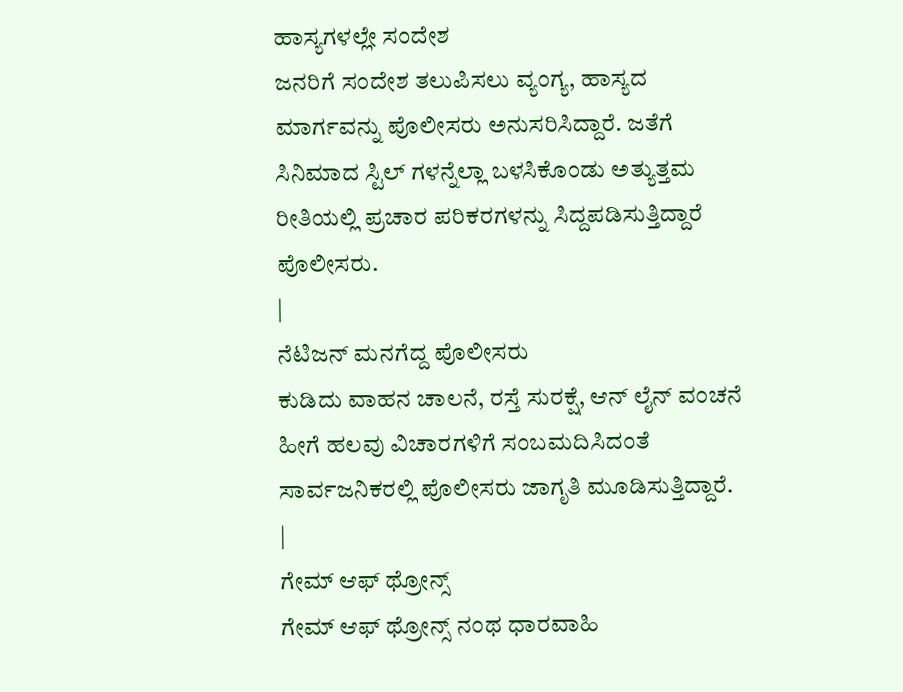ಹಾಸ್ಯಗಳಲ್ಲೇ ಸಂದೇಶ
ಜನರಿಗೆ ಸಂದೇಶ ತಲುಪಿಸಲು ವ್ಯಂಗ್ಯ, ಹಾಸ್ಯದ ಮಾರ್ಗವನ್ನು ಪೊಲೀಸರು ಅನುಸರಿಸಿದ್ದಾರೆ. ಜತೆಗೆ ಸಿನಿಮಾದ ಸ್ಟಿಲ್ ಗಳನ್ನೆಲ್ಲಾ ಬಳಸಿಕೊಂಡು ಅತ್ಯುತ್ತಮ ರೀತಿಯಲ್ಲಿ ಪ್ರಚಾರ ಪರಿಕರಗಳನ್ನು ಸಿದ್ದಪಡಿಸುತ್ತಿದ್ದಾರೆ ಪೊಲೀಸರು.
|
ನೆಟಿಜನ್ ಮನಗೆದ್ದ ಪೊಲೀಸರು
ಕುಡಿದು ವಾಹನ ಚಾಲನೆ, ರಸ್ತೆ ಸುರಕ್ಷೆ, ಆನ್ ಲೈನ್ ವಂಚನೆ ಹೀಗೆ ಹಲವು ವಿಚಾರಗಳಿಗೆ ಸಂಬಮದಿಸಿದಂತೆ ಸಾರ್ವಜನಿಕರಲ್ಲಿ ಪೊಲೀಸರು ಜಾಗೃತಿ ಮೂಡಿಸುತ್ತಿದ್ದಾರೆ.
|
ಗೇಮ್ ಆಫ್ ಥ್ರೋನ್ಸ್
ಗೇಮ್ ಆಫ್ ಥ್ರೋನ್ಸ್ ನಂಥ ಧಾರವಾಹಿ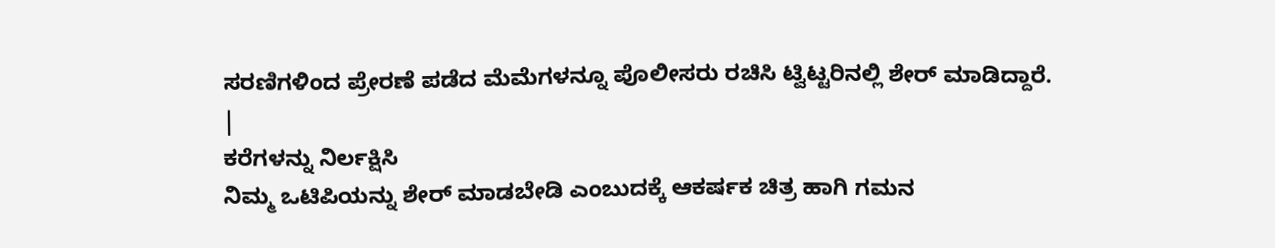ಸರಣಿಗಳಿಂದ ಪ್ರೇರಣೆ ಪಡೆದ ಮೆಮೆಗಳನ್ನೂ ಪೊಲೀಸರು ರಚಿಸಿ ಟ್ವಿಟ್ಟರಿನಲ್ಲಿ ಶೇರ್ ಮಾಡಿದ್ದಾರೆ.
|
ಕರೆಗಳನ್ನು ನಿರ್ಲಕ್ಷಿಸಿ
ನಿಮ್ಮ ಒಟಿಪಿಯನ್ನು ಶೇರ್ ಮಾಡಬೇಡಿ ಎಂಬುದಕ್ಕೆ ಆಕರ್ಷಕ ಚಿತ್ರ ಹಾಗಿ ಗಮನ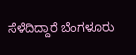ಸೆಳೆದಿದ್ದಾರೆ ಬೆಂಗಳೂರು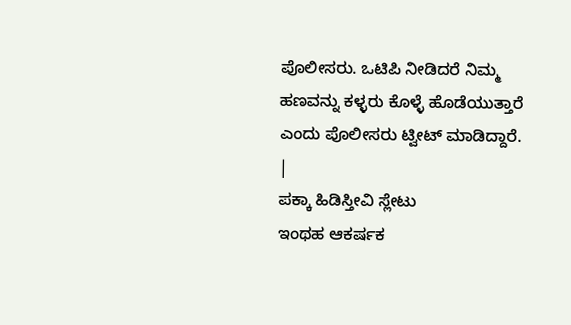ಪೊಲೀಸರು. ಒಟಿಪಿ ನೀಡಿದರೆ ನಿಮ್ಮ ಹಣವನ್ನು ಕಳ್ಳರು ಕೊಳ್ಳೆ ಹೊಡೆಯುತ್ತಾರೆ ಎಂದು ಪೊಲೀಸರು ಟ್ವೀಟ್ ಮಾಡಿದ್ದಾರೆ.
|
ಪಕ್ಕಾ ಹಿಡಿಸ್ತೀವಿ ಸ್ಲೇಟು
ಇಂಥಹ ಆಕರ್ಷಕ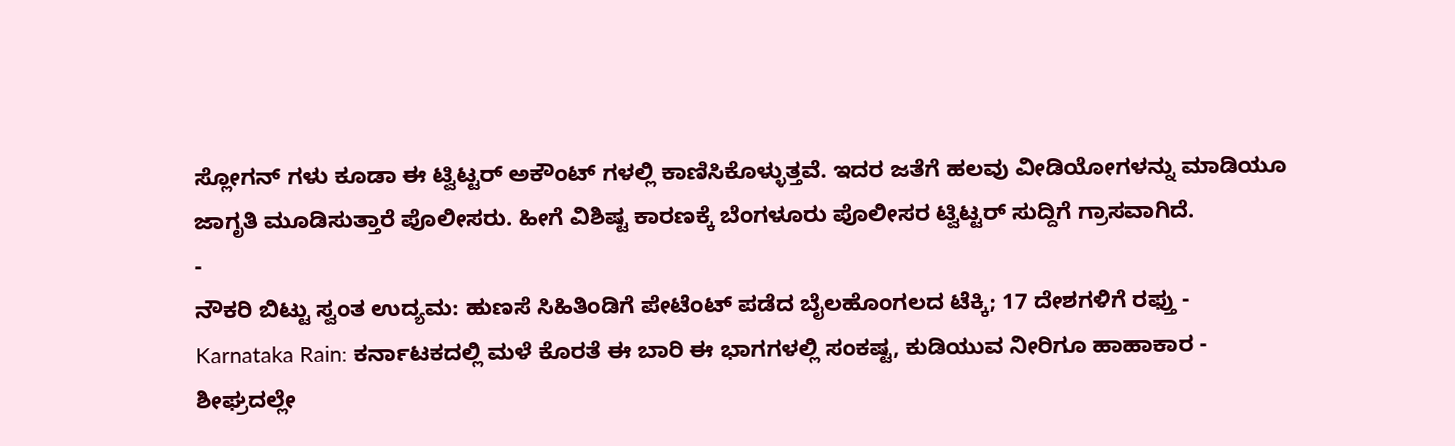ಸ್ಲೋಗನ್ ಗಳು ಕೂಡಾ ಈ ಟ್ವಿಟ್ಟರ್ ಅಕೌಂಟ್ ಗಳಲ್ಲಿ ಕಾಣಿಸಿಕೊಳ್ಳುತ್ತವೆ. ಇದರ ಜತೆಗೆ ಹಲವು ವೀಡಿಯೋಗಳನ್ನು ಮಾಡಿಯೂ ಜಾಗೃತಿ ಮೂಡಿಸುತ್ತಾರೆ ಪೊಲೀಸರು. ಹೀಗೆ ವಿಶಿಷ್ಟ ಕಾರಣಕ್ಕೆ ಬೆಂಗಳೂರು ಪೊಲೀಸರ ಟ್ವಿಟ್ಟರ್ ಸುದ್ದಿಗೆ ಗ್ರಾಸವಾಗಿದೆ.
-
ನೌಕರಿ ಬಿಟ್ಟು ಸ್ವಂತ ಉದ್ಯಮ: ಹುಣಸೆ ಸಿಹಿತಿಂಡಿಗೆ ಪೇಟೆಂಟ್ ಪಡೆದ ಬೈಲಹೊಂಗಲದ ಟೆಕ್ಕಿ; 17 ದೇಶಗಳಿಗೆ ರಫ್ತು -
Karnataka Rain: ಕರ್ನಾಟಕದಲ್ಲಿ ಮಳೆ ಕೊರತೆ ಈ ಬಾರಿ ಈ ಭಾಗಗಳಲ್ಲಿ ಸಂಕಷ್ಟ, ಕುಡಿಯುವ ನೀರಿಗೂ ಹಾಹಾಕಾರ -
ಶೀಘ್ರದಲ್ಲೇ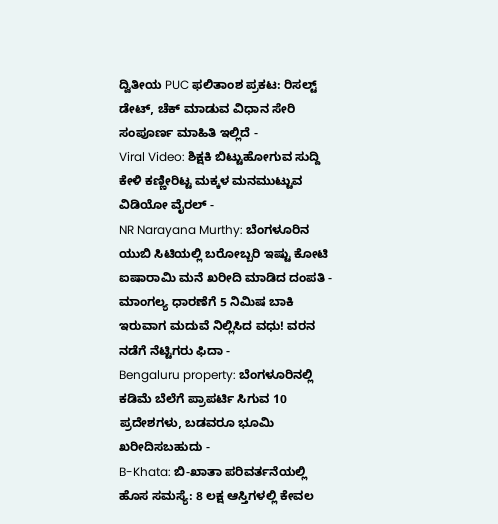ದ್ವಿತೀಯ PUC ಫಲಿತಾಂಶ ಪ್ರಕಟ: ರಿಸಲ್ಟ್ ಡೇಟ್, ಚೆಕ್ ಮಾಡುವ ವಿಧಾನ ಸೇರಿ ಸಂಪೂರ್ಣ ಮಾಹಿತಿ ಇಲ್ಲಿದೆ -
Viral Video: ಶಿಕ್ಷಕಿ ಬಿಟ್ಟುಹೋಗುವ ಸುದ್ದಿ ಕೇಳಿ ಕಣ್ಣೀರಿಟ್ಟ ಮಕ್ಕಳ ಮನಮುಟ್ಟುವ ವಿಡಿಯೋ ವೈರಲ್ -
NR Narayana Murthy: ಬೆಂಗಳೂರಿನ ಯುಬಿ ಸಿಟಿಯಲ್ಲಿ ಬರೋಬ್ಬರಿ ಇಷ್ಟು ಕೋಟಿ ಐಷಾರಾಮಿ ಮನೆ ಖರೀದಿ ಮಾಡಿದ ದಂಪತಿ -
ಮಾಂಗಲ್ಯ ಧಾರಣೆಗೆ 5 ನಿಮಿಷ ಬಾಕಿ ಇರುವಾಗ ಮದುವೆ ನಿಲ್ಲಿಸಿದ ವಧು! ವರನ ನಡೆಗೆ ನೆಟ್ಟಿಗರು ಫಿದಾ -
Bengaluru property: ಬೆಂಗಳೂರಿನಲ್ಲಿ ಕಡಿಮೆ ಬೆಲೆಗೆ ಪ್ರಾಪರ್ಟಿ ಸಿಗುವ 10 ಪ್ರದೇಶಗಳು, ಬಡವರೂ ಭೂಮಿ ಖರೀದಿಸಬಹುದು -
B-Khata: ಬಿ-ಖಾತಾ ಪರಿವರ್ತನೆಯಲ್ಲಿ ಹೊಸ ಸಮಸ್ಯೆ: 8 ಲಕ್ಷ ಆಸ್ತಿಗಳಲ್ಲಿ ಕೇವಲ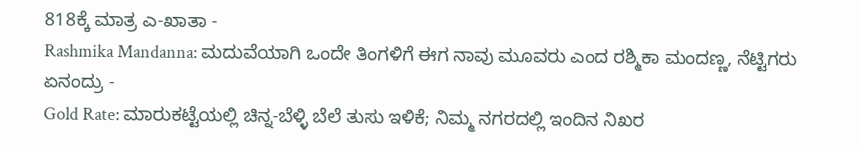818ಕ್ಕೆ ಮಾತ್ರ ಎ-ಖಾತಾ -
Rashmika Mandanna: ಮದುವೆಯಾಗಿ ಒಂದೇ ತಿಂಗಳಿಗೆ ಈಗ ನಾವು ಮೂವರು ಎಂದ ರಶ್ಮಿಕಾ ಮಂದಣ್ಣ, ನೆಟ್ಟಿಗರು ಏನಂದ್ರು -
Gold Rate: ಮಾರುಕಟ್ಟೆಯಲ್ಲಿ ಚಿನ್ನ-ಬೆಳ್ಳಿ ಬೆಲೆ ತುಸು ಇಳಿಕೆ; ನಿಮ್ಮ ನಗರದಲ್ಲಿ ಇಂದಿನ ನಿಖರ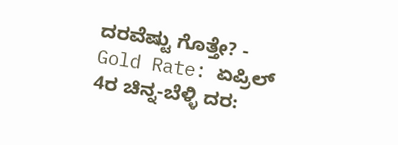ದರವೆಷ್ಟು ಗೊತ್ತೇ? -
Gold Rate: ಏಪ್ರಿಲ್ 4ರ ಚಿನ್ನ-ಬೆಳ್ಳಿ ದರ: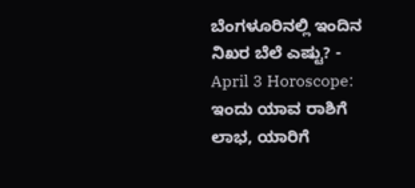ಬೆಂಗಳೂರಿನಲ್ಲಿ ಇಂದಿನ ನಿಖರ ಬೆಲೆ ಎಷ್ಟು? -
April 3 Horoscope: ಇಂದು ಯಾವ ರಾಶಿಗೆ ಲಾಭ, ಯಾರಿಗೆ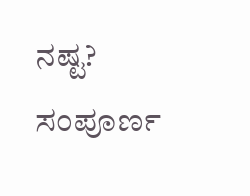ನಷ್ಟ? ಸಂಪೂರ್ಣ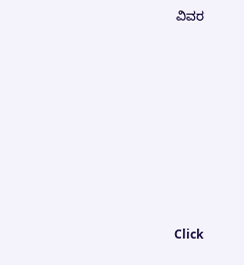ವಿವರ












Click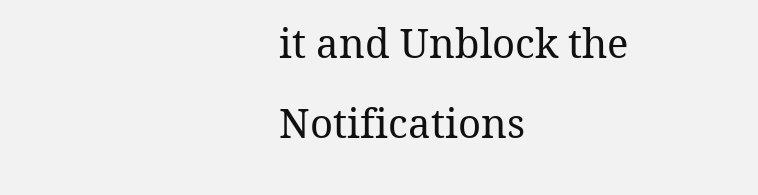it and Unblock the Notifications